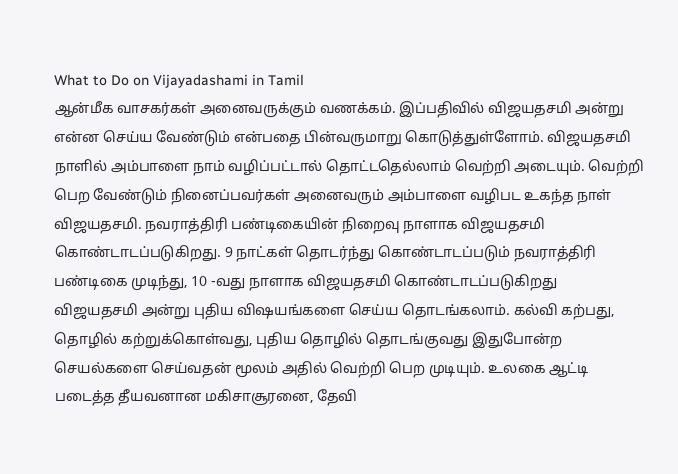What to Do on Vijayadashami in Tamil
ஆன்மீக வாசகர்கள் அனைவருக்கும் வணக்கம். இப்பதிவில் விஜயதசமி அன்று என்ன செய்ய வேண்டும் என்பதை பின்வருமாறு கொடுத்துள்ளோம். விஜயதசமி நாளில் அம்பாளை நாம் வழிப்பட்டால் தொட்டதெல்லாம் வெற்றி அடையும். வெற்றி பெற வேண்டும் நினைப்பவர்கள் அனைவரும் அம்பாளை வழிபட உகந்த நாள் விஜயதசமி. நவராத்திரி பண்டிகையின் நிறைவு நாளாக விஜயதசமி கொண்டாடப்படுகிறது. 9 நாட்கள் தொடர்ந்து கொண்டாடப்படும் நவராத்திரி பண்டிகை முடிந்து, 10 -வது நாளாக விஜயதசமி கொண்டாடப்படுகிறது
விஜயதசமி அன்று புதிய விஷயங்களை செய்ய தொடங்கலாம். கல்வி கற்பது, தொழில் கற்றுக்கொள்வது, புதிய தொழில் தொடங்குவது இதுபோன்ற செயல்களை செய்வதன் மூலம் அதில் வெற்றி பெற முடியும். உலகை ஆட்டி படைத்த தீயவனான மகிசாசூரனை, தேவி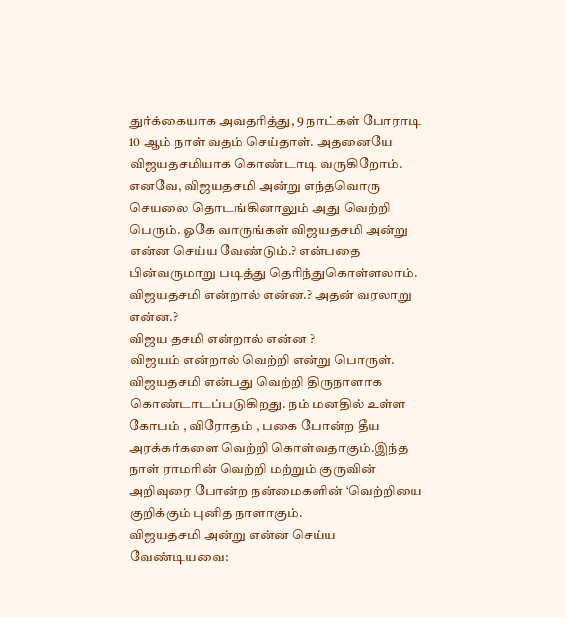துர்க்கையாக அவதரித்து, 9 நாட்கள் போராடி 10 ஆம் நாள் வதம் செய்தாள். அதனையே விஜயதசமியாக கொண்டாடி வருகிறோம். எனவே, விஜயதசமி அன்று எந்தவொரு செயலை தொடங்கினாலும் அது வெற்றி பெரும். ஓகே வாருங்கள் விஜயதசமி அன்று என்ன செய்ய வேண்டும்.? என்பதை பின்வருமாறு படித்து தெரிந்துகொள்ளலாம்.
விஜயதசமி என்றால் என்ன.? அதன் வரலாறு என்ன.?
விஜய தசமி என்றால் என்ன ?
விஜயம் என்றால் வெற்றி என்று பொருள். விஜயதசமி என்பது வெற்றி திருநாளாக கொண்டாடப்படுகிறது. நம் மனதில் உள்ள கோபம் , விரோதம் , பகை போன்ற தீய அரக்கர்களை வெற்றி கொள்வதாகும்.இந்த நாள் ராமரின் வெற்றி மற்றும் குருவின் அறிவுரை போன்ற நன்மைகளின் ‘வெற்றியை குறிக்கும் புனித நாளாகும்.
விஜயதசமி அன்று என்ன செய்ய வேண்டியவை: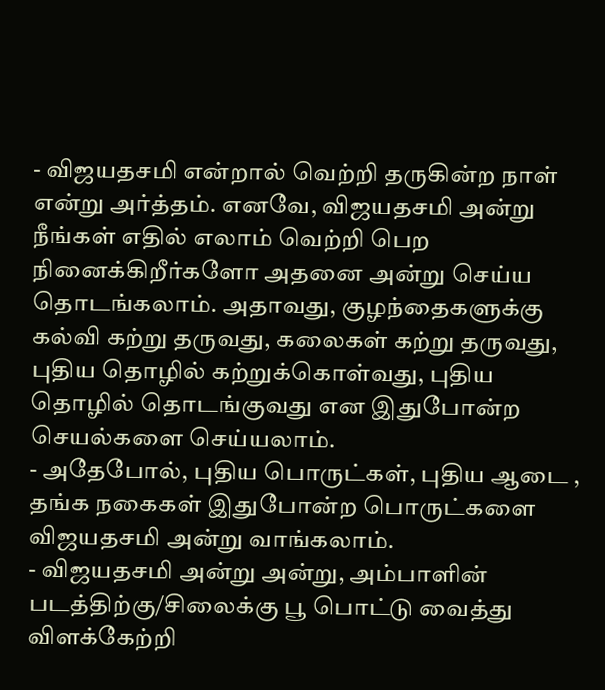- விஜயதசமி என்றால் வெற்றி தருகின்ற நாள் என்று அர்த்தம். எனவே, விஜயதசமி அன்று நீங்கள் எதில் எலாம் வெற்றி பெற நினைக்கிறீர்களோ அதனை அன்று செய்ய தொடங்கலாம். அதாவது, குழந்தைகளுக்கு கல்வி கற்று தருவது, கலைகள் கற்று தருவது, புதிய தொழில் கற்றுக்கொள்வது, புதிய தொழில் தொடங்குவது என இதுபோன்ற செயல்களை செய்யலாம்.
- அதேபோல், புதிய பொருட்கள், புதிய ஆடை , தங்க நகைகள் இதுபோன்ற பொருட்களை விஜயதசமி அன்று வாங்கலாம்.
- விஜயதசமி அன்று அன்று, அம்பாளின் படத்திற்கு/சிலைக்கு பூ பொட்டு வைத்து விளக்கேற்றி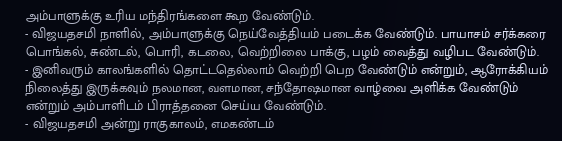அம்பாளுக்கு உரிய மந்திரங்களை கூற வேண்டும்.
- விஜயதசமி நாளில், அம்பாளுக்கு நெய்வேத்தியம் படைக்க வேண்டும். பாயாசம் சர்க்கரை பொங்கல், சுண்டல், பொரி, கடலை, வெற்றிலை பாக்கு, பழம் வைத்து வழிபட வேண்டும்.
- இனிவரும் காலங்களில் தொட்டதெல்லாம் வெற்றி பெற வேண்டும் என்றும், ஆரோக்கியம் நிலைத்து இருக்கவும் நலமான, வளமான, சந்தோஷமான வாழ்வை அளிக்க வேண்டும் என்றும் அம்பாளிடம் பிராத்தனை செய்ய வேண்டும்.
- விஜயதசமி அன்று ராகுகாலம், எமகண்டம்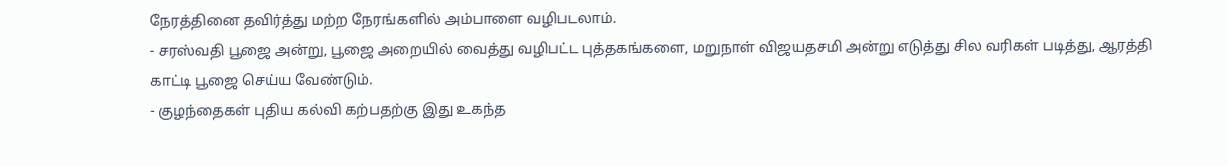நேரத்தினை தவிர்த்து மற்ற நேரங்களில் அம்பாளை வழிபடலாம்.
- சரஸ்வதி பூஜை அன்று, பூஜை அறையில் வைத்து வழிபட்ட புத்தகங்களை, மறுநாள் விஜயதசமி அன்று எடுத்து சில வரிகள் படித்து, ஆரத்தி காட்டி பூஜை செய்ய வேண்டும்.
- குழந்தைகள் புதிய கல்வி கற்பதற்கு இது உகந்த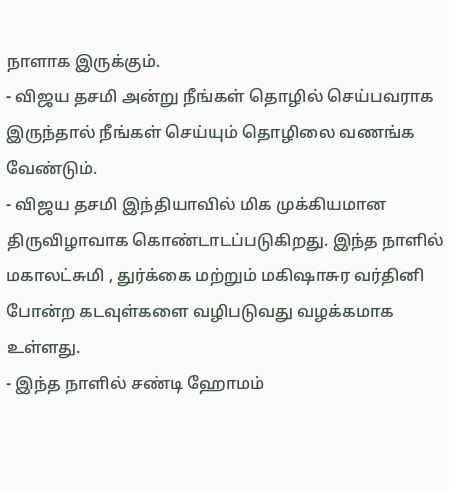நாளாக இருக்கும்.
- விஜய தசமி அன்று நீங்கள் தொழில் செய்பவராக இருந்தால் நீங்கள் செய்யும் தொழிலை வணங்க வேண்டும்.
- விஜய தசமி இந்தியாவில் மிக முக்கியமான திருவிழாவாக கொண்டாடப்படுகிறது. இந்த நாளில் மகாலட்சுமி , துர்க்கை மற்றும் மகிஷாசுர வர்தினி போன்ற கடவுள்களை வழிபடுவது வழக்கமாக உள்ளது.
- இந்த நாளில் சண்டி ஹோமம்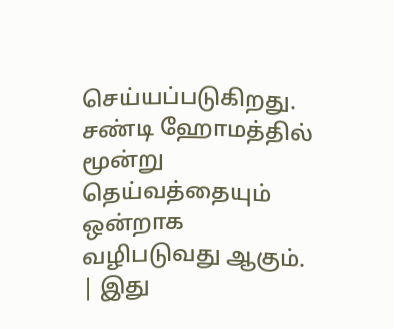செய்யப்படுகிறது. சண்டி ஹோமத்தில் மூன்று தெய்வத்தையும் ஒன்றாக வழிபடுவது ஆகும்.
| இது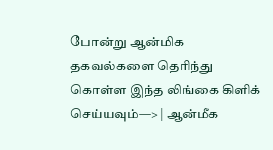போன்று ஆன்மிக தகவல்களை தெரிந்து கொள்ள இந்த லிங்கை கிளிக் செய்யவும்—> | ஆன்மீக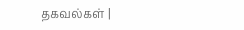தகவல்கள் |